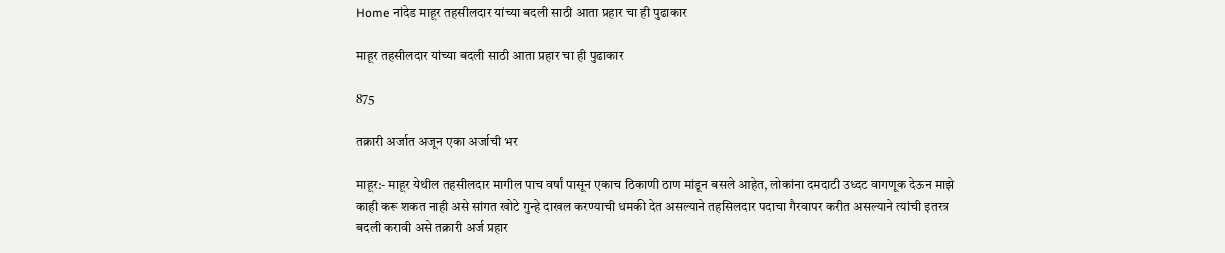Home नांदेड माहूर तहसीलदार यांच्या बदली साठी आता प्रहार चा ही पुढाकार

माहूर तहसीलदार यांच्या बदली साठी आता प्रहार चा ही पुढाकार

875

तक्रारी अर्जात अजून एका अर्जाची भर

माहूर:- माहूर येथील तहसीलदार मागील पाच वर्षां पासून एकाच ठिकाणी ठाण मांडून बसले आहेत, लोकांना दमदाटी उध्दट वागणूक देऊन माझे काही करू शकत नाही असे सांगत खोटे गुन्हे दाखल करण्याची धमकी देत असल्याने तहसिलदार पदाचा गैरवापर करीत असल्याने त्यांची इतरत्र बदली करावी असे तक्रारी अर्ज प्रहार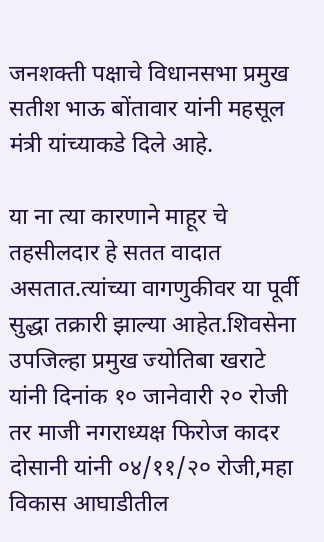जनशक्ती पक्षाचे विधानसभा प्रमुख सतीश भाऊ बोंतावार यांनी महसूल मंत्री यांच्याकडे दिले आहे.

या ना त्या कारणाने माहूर चे तहसीलदार हे सतत वादात असतात.त्यांच्या वागणुकीवर या पूर्वी सुद्धा तक्रारी झाल्या आहेत.शिवसेना उपजिल्हा प्रमुख ज्योतिबा खराटे यांनी दिनांक १० जानेवारी २० रोजी तर माजी नगराध्यक्ष फिरोज कादर दोसानी यांनी ०४/११/२० रोजी,महा विकास आघाडीतील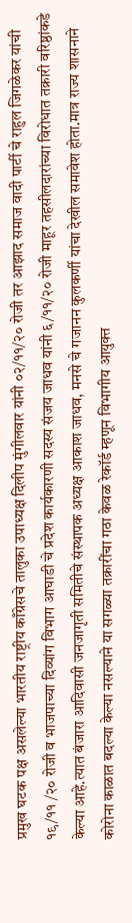प्रमुख घटक पक्ष असलेल्या भारतीय राष्ट्रीय काँग्रेसचे तालुका उपाध्यक्ष दिलीप मुंगीलवार यांनी ०२/११/२० रोजी तर आझाद समाज वादी पार्टी चे राहुल जिगळेकर यांची १९/११ /२० रोजी व भाजपाच्या दिव्यांग विभाग आघाडी चे प्रदेश कार्यकारणी सदस्य संजय जाधव यांनी ६/११/२० रोजी माहूर तहसीलदारांच्या विरोधात तक्रारी वरिष्ठांकडे केल्या आहे.त्यात बंजारा आदिवासी जनजागृती समितीचे संस्थापक अध्यक्ष आकाश जाधव, मनसे चे गजानन कुलकर्णी यांचा देखील समावेश होता.मात्र राज्य शासनाने कोरोना काळात बदल्या केल्या नसल्याने या सगळ्या तक्रारींचा गठा केवळ रेकॉर्ड म्हणून विभागीय आयुक्त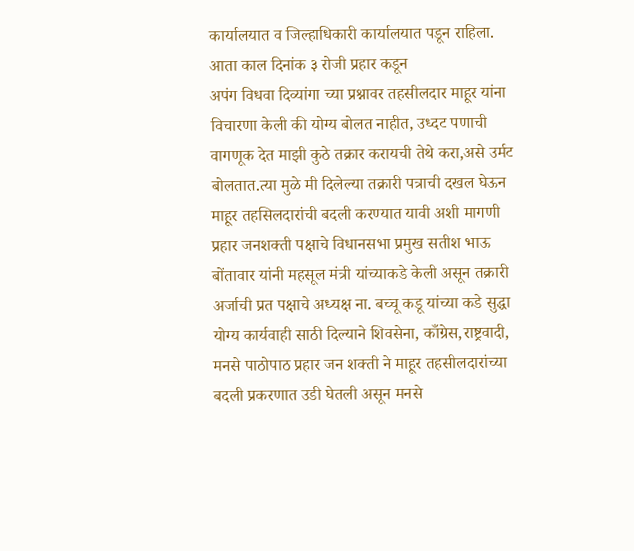कार्यालयात व जिल्हाधिकारी कार्यालयात पडून राहिला. आता काल दिनांक ३ रोजी प्रहार कडून
अपंग विधवा दिव्यांगा च्या प्रश्नावर तहसीलदार माहूर यांना विचारणा केली की योग्य बोलत नाहीत, उध्दट पणाची वागणूक देत माझी कुठे तक्रार करायची तेथे करा,असे उर्मट बोलतात.त्या मुळे मी दिलेल्या तक्रारी पत्राची दखल घेऊन माहूर तहसिलदारांची बदली करण्यात यावी अशी मागणी प्रहार जनशक्ती पक्षाचे विधानसभा प्रमुख सतीश भाऊ बोंतावार यांनी महसूल मंत्री यांच्याकडे केली असून तक्रारी अर्जाची प्रत पक्षाचे अध्यक्ष ना. बच्चू कडू यांच्या कडे सुद्धा योग्य कार्यवाही साठी दिल्याने शिवसेना, काँग्रेस,राष्ट्रवादी, मनसे पाठोपाठ प्रहार जन शक्ती ने माहूर तहसीलदारांच्या बदली प्रकरणात उडी घेतली असून मनसे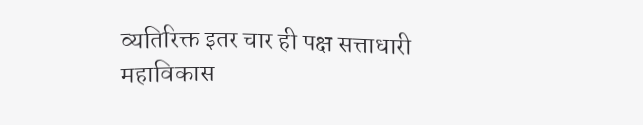व्यतिरिक्त इतर चार ही पक्ष सत्ताधारी महाविकास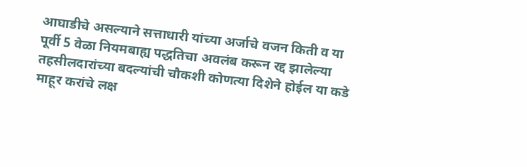आघाडीचे असल्याने सत्ताधारी यांच्या अर्जाचे वजन किती व या पूर्वी 5 वेळा नियमबाह्य पद्धतिचा अवलंब करून रद्द झालेल्या तहसीलदारांच्या बदल्यांची चौकशी कोणत्या दिशेने होईल या कडे माहूर करांचे लक्ष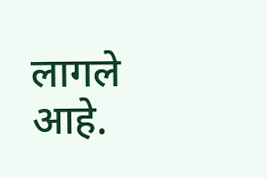लागले आहे.